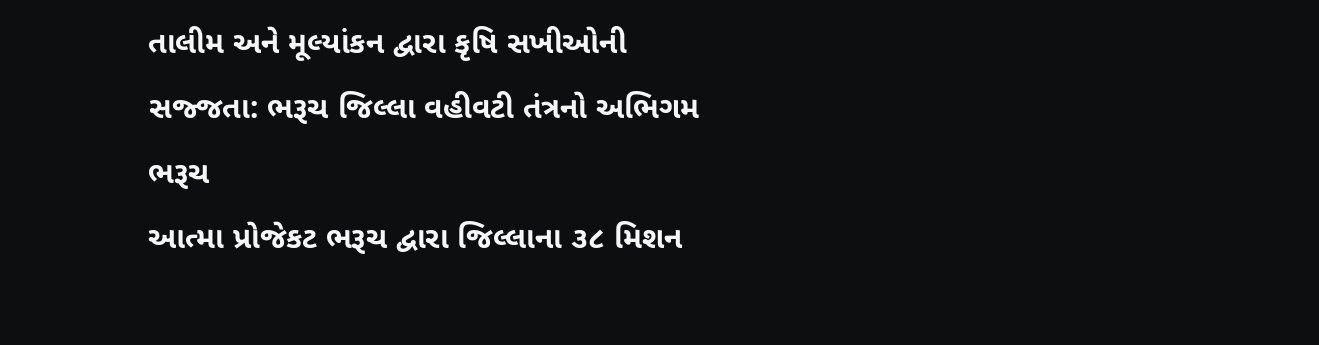તાલીમ અને મૂલ્યાંકન દ્વારા કૃષિ સખીઓની સજ્જતા: ભરૂચ જિલ્લા વહીવટી તંત્રનો અભિગમ
ભરૂચ
આત્મા પ્રોજેકટ ભરૂચ દ્વારા જિલ્લાના ૩૮ મિશન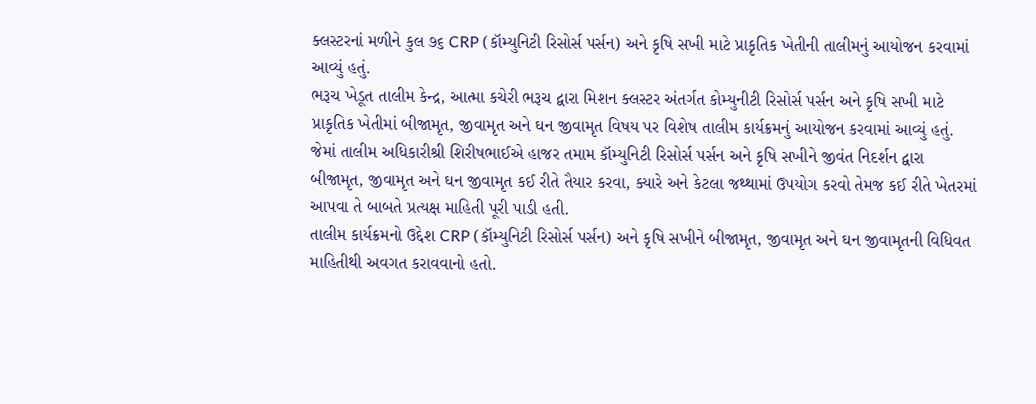ક્લસ્ટરનાં મળીને કુલ ૭૬ CRP (કૉમ્યુનિટી રિસોર્સ પર્સન) અને કૃષિ સખી માટે પ્રાકૃતિક ખેતીની તાલીમનું આયોજન કરવામાં આવ્યું હતું.
ભરૂચ ખેડૂત તાલીમ કેન્દ્ર, આત્મા કચેરી ભરૂચ દ્વારા મિશન ક્લસ્ટર અંતર્ગત કોમ્યુનીટી રિસોર્સ પર્સન અને કૃષિ સખી માટે પ્રાકૃતિક ખેતીમાં બીજામૃત, જીવામૃત અને ઘન જીવામૃત વિષય પર વિશેષ તાલીમ કાર્યક્રમનું આયોજન કરવામાં આવ્યું હતું.
જેમાં તાલીમ અધિકારીશ્રી શિરીષભાઈએ હાજર તમામ કૉમ્યુનિટી રિસોર્સ પર્સન અને કૃષિ સખીને જીવંત નિદર્શન દ્વારા બીજામૃત, જીવામૃત અને ઘન જીવામૃત કઈ રીતે તૈયાર કરવા, ક્યારે અને કેટલા જથ્થામાં ઉપયોગ કરવો તેમજ કઈ રીતે ખેતરમાં આપવા તે બાબતે પ્રત્યક્ષ માહિતી પૂરી પાડી હતી.
તાલીમ કાર્યક્રમનો ઉદ્દેશ CRP (કૉમ્યુનિટી રિસોર્સ પર્સન) અને કૃષિ સખીને બીજામૃત, જીવામૃત અને ઘન જીવામૃતની વિધિવત માહિતીથી અવગત કરાવવાનો હતો.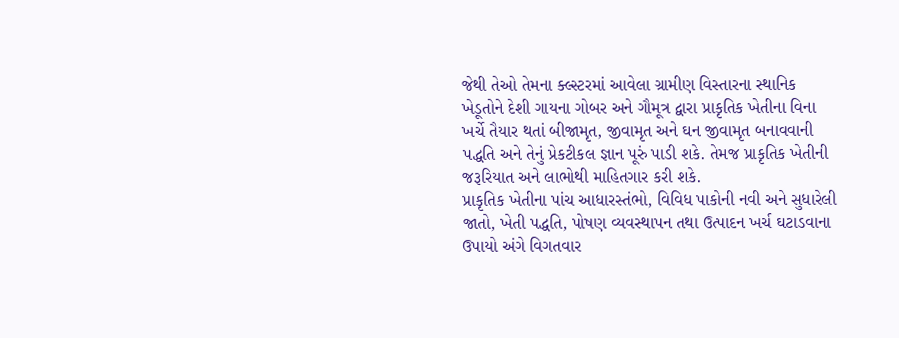જેથી તેઓ તેમના ક્લ્સ્ટરમાં આવેલા ગ્રામીણ વિસ્તારના સ્થાનિક ખેડૂતોને દેશી ગાયના ગોબર અને ગૌમૂત્ર દ્વારા પ્રાકૃતિક ખેતીના વિના ખર્ચે તૈયાર થતાં બીજામૃત, જીવામૃત અને ઘન જીવામૃત બનાવવાની પદ્ધતિ અને તેનું પ્રેકટીકલ જ્ઞાન પૂરું પાડી શકે. તેમજ પ્રાકૃતિક ખેતીની જરૂરિયાત અને લાભોથી માહિતગાર કરી શકે.
પ્રાકૃતિક ખેતીના પાંચ આધારસ્તંભો, વિવિધ પાકોની નવી અને સુધારેલી જાતો, ખેતી પદ્ધતિ, પોષણ વ્યવસ્થાપન તથા ઉત્પાદન ખર્ચ ઘટાડવાના ઉપાયો અંગે વિગતવાર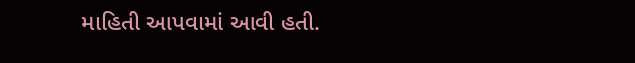માહિતી આપવામાં આવી હતી.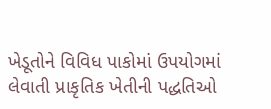ખેડૂતોને વિવિધ પાકોમાં ઉપયોગમાં લેવાતી પ્રાકૃતિક ખેતીની પદ્ધતિઓ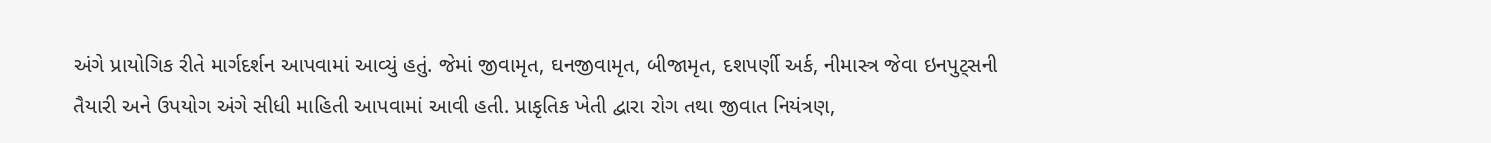અંગે પ્રાયોગિક રીતે માર્ગદર્શન આપવામાં આવ્યું હતું. જેમાં જીવામૃત, ઘનજીવામૃત, બીજામૃત, દશપર્ણી અર્ક, નીમાસ્ત્ર જેવા ઇનપુટ્સની તૈયારી અને ઉપયોગ અંગે સીધી માહિતી આપવામાં આવી હતી. પ્રાકૃતિક ખેતી દ્વારા રોગ તથા જીવાત નિયંત્રણ,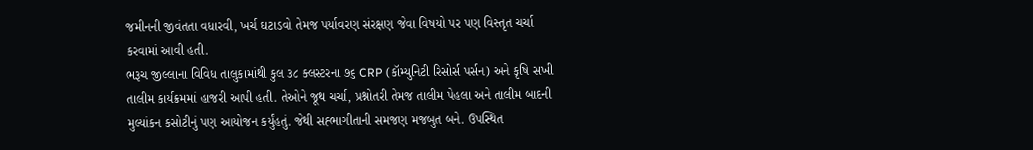જમીનની જીવંતતા વધારવી, ખર્ચ ઘટાડવો તેમજ પર્યાવરણ સંરક્ષણ જેવા વિષયો પર પણ વિસ્તૃત ચર્ચા કરવામાં આવી હતી.
ભરૂચ જીલ્લાના વિવિધ તાલુકામાંથી કુલ ૩૮ ક્લસ્ટરના ૭૬ CRP (કૉમ્યુનિટી રિસોર્સ પર્સન) અને કૃષિ સખી તાલીમ કાર્યક્રમમાં હાજરી આપી હતી. તેઓને જૂથ ચર્ચા, પ્રશ્નોતરી તેમજ તાલીમ પેહલા અને તાલીમ બાદની મુલ્યાંકન કસોટીનું પણ આયોજન કર્યુંહતું. જેથી સહ્ભાગીતાની સમજણ મજબુત બને. ઉપસ્થિત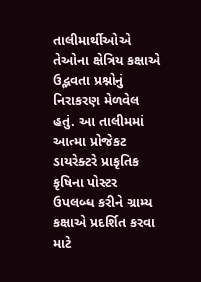તાલીમાર્થીઓએ તેઓના ક્ષેત્રિય કક્ષાએ ઉદ્ભવતા પ્રશ્નોનું નિરાકરણ મેળવેલ હતું. આ તાલીમમાં આત્મા પ્રોજેકટ ડાયરેક્ટરે પ્રાકૃતિક કૃષિના પોસ્ટર ઉપલબ્ધ કરીને ગ્રામ્ય કક્ષાએ પ્રદર્શિત કરવા માટે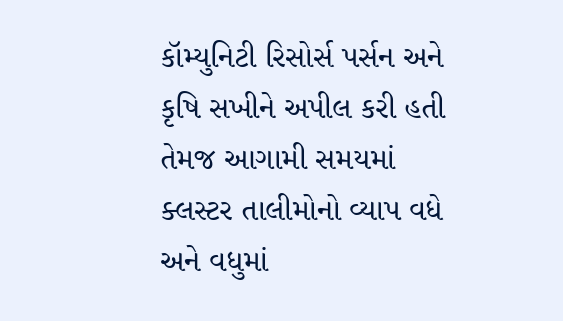કૉમ્યુનિટી રિસોર્સ પર્સન અને કૃષિ સખીને અપીલ કરી હતી તેમજ આગામી સમયમાં ક્લસ્ટર તાલીમોનો વ્યાપ વધે અને વધુમાં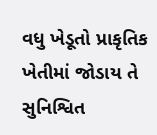વધુ ખેડૂતો પ્રાકૃતિક ખેતીમાં જોડાય તે સુનિશ્વિત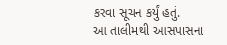કરવા સૂચન કર્યું હતું.
આ તાલીમથી આસપાસના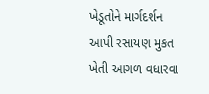ખેડૂતોને માર્ગદર્શન આપી રસાયણ મુકત ખેતી આગળ વધારવા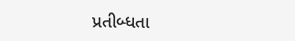પ્રતીબ્ધતા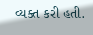વ્યક્ત કરી હતી.